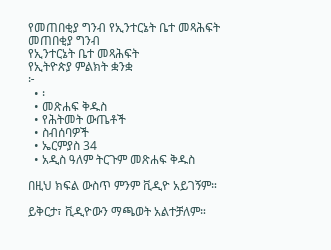የመጠበቂያ ግንብ የኢንተርኔት ቤተ መጻሕፍት
መጠበቂያ ግንብ
የኢንተርኔት ቤተ መጻሕፍት
የኢትዮጵያ ምልክት ቋንቋ
፦
  • ፡
  • መጽሐፍ ቅዱስ
  • የሕትመት ውጤቶች
  • ስብሰባዎች
  • ኤርምያስ 34
  • አዲስ ዓለም ትርጉም መጽሐፍ ቅዱስ

በዚህ ክፍል ውስጥ ምንም ቪዲዮ አይገኝም።

ይቅርታ፣ ቪዲዮውን ማጫወት አልተቻለም።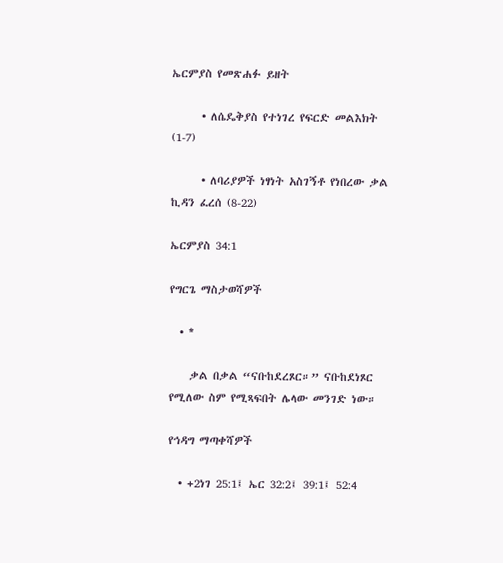ኤርምያስ የመጽሐፉ ይዘት

      • ለሴዴቅያስ የተነገረ የፍርድ መልእክት (1-7)

      • ለባሪያዎች ነፃነት አስገኝቶ የነበረው ቃል ኪዳን ፈረሰ (8-22)

ኤርምያስ 34:1

የግርጌ ማስታወሻዎች

  • *

    ቃል በቃል “ናቡከደረጾር።” ናቡከደነጾር የሚለው ስም የሚጻፍበት ሌላው መንገድ ነው።

የኅዳግ ማጣቀሻዎች

  • +2ነገ 25:1፤ ኤር 32:2፤ 39:1፤ 52:4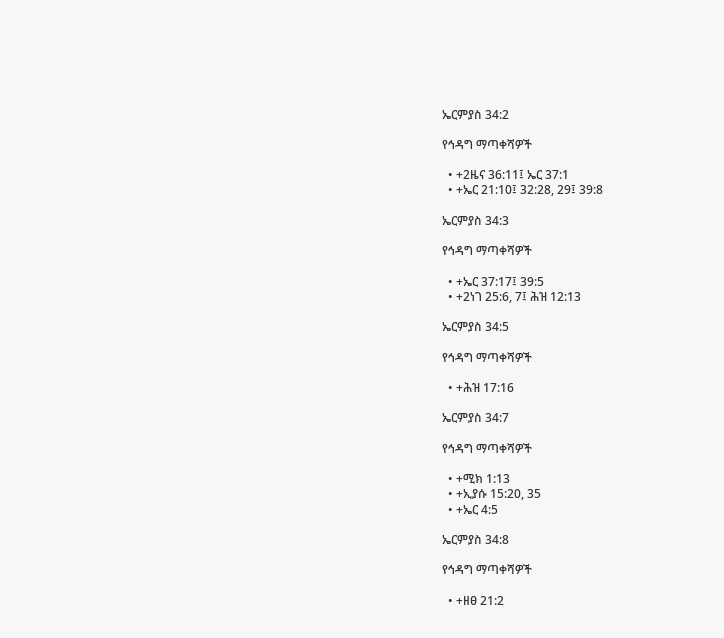ኤርምያስ 34:2

የኅዳግ ማጣቀሻዎች

  • +2ዜና 36:11፤ ኤር 37:1
  • +ኤር 21:10፤ 32:28, 29፤ 39:8

ኤርምያስ 34:3

የኅዳግ ማጣቀሻዎች

  • +ኤር 37:17፤ 39:5
  • +2ነገ 25:6, 7፤ ሕዝ 12:13

ኤርምያስ 34:5

የኅዳግ ማጣቀሻዎች

  • +ሕዝ 17:16

ኤርምያስ 34:7

የኅዳግ ማጣቀሻዎች

  • +ሚክ 1:13
  • +ኢያሱ 15:20, 35
  • +ኤር 4:5

ኤርምያስ 34:8

የኅዳግ ማጣቀሻዎች

  • +ዘፀ 21:2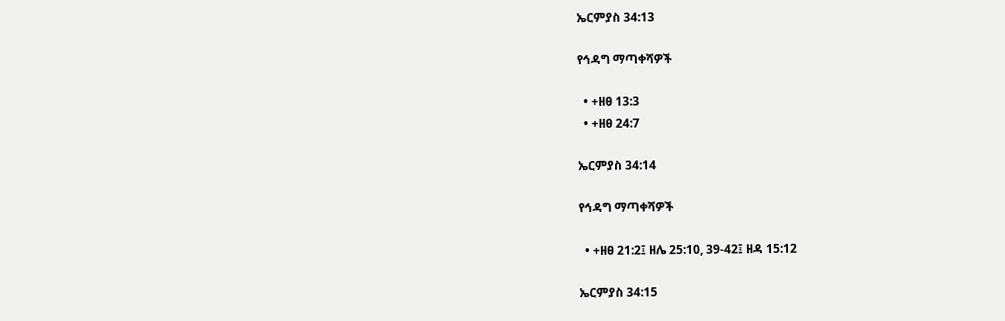ኤርምያስ 34:13

የኅዳግ ማጣቀሻዎች

  • +ዘፀ 13:3
  • +ዘፀ 24:7

ኤርምያስ 34:14

የኅዳግ ማጣቀሻዎች

  • +ዘፀ 21:2፤ ዘሌ 25:10, 39-42፤ ዘዳ 15:12

ኤርምያስ 34:15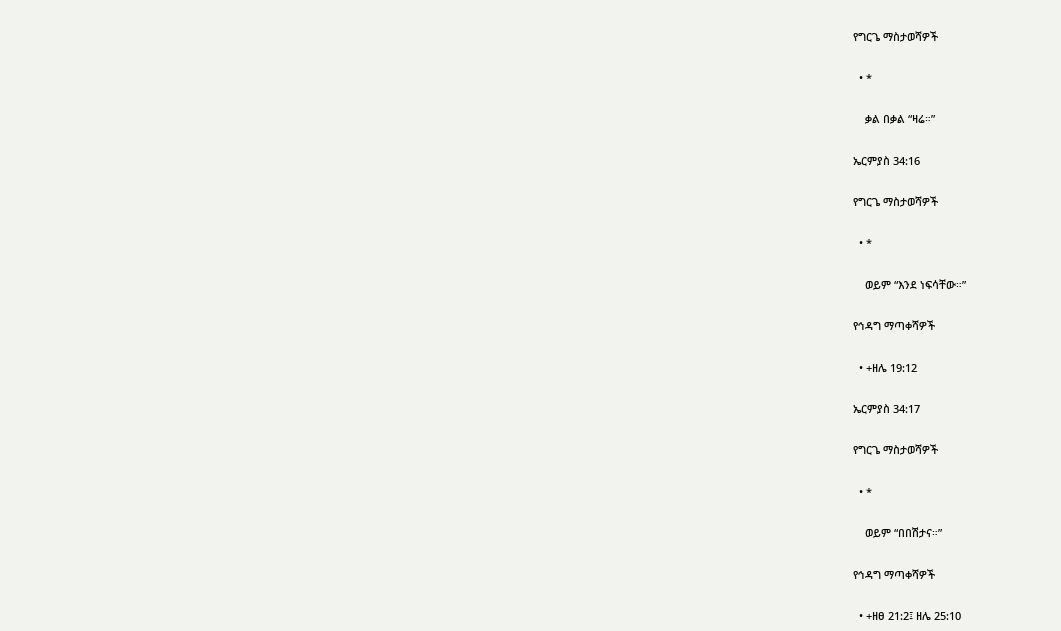የግርጌ ማስታወሻዎች

  • *

    ቃል በቃል “ዛሬ።”

ኤርምያስ 34:16

የግርጌ ማስታወሻዎች

  • *

    ወይም “እንደ ነፍሳቸው።”

የኅዳግ ማጣቀሻዎች

  • +ዘሌ 19:12

ኤርምያስ 34:17

የግርጌ ማስታወሻዎች

  • *

    ወይም “በበሽታና።”

የኅዳግ ማጣቀሻዎች

  • +ዘፀ 21:2፤ ዘሌ 25:10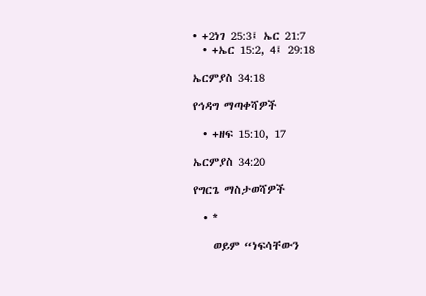• +2ነገ 25:3፤ ኤር 21:7
  • +ኤር 15:2, 4፤ 29:18

ኤርምያስ 34:18

የኅዳግ ማጣቀሻዎች

  • +ዘፍ 15:10, 17

ኤርምያስ 34:20

የግርጌ ማስታወሻዎች

  • *

    ወይም “ነፍሳቸውን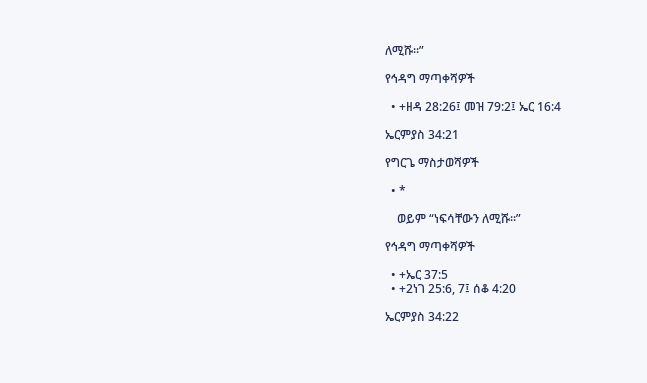ለሚሹ።”

የኅዳግ ማጣቀሻዎች

  • +ዘዳ 28:26፤ መዝ 79:2፤ ኤር 16:4

ኤርምያስ 34:21

የግርጌ ማስታወሻዎች

  • *

    ወይም “ነፍሳቸውን ለሚሹ።”

የኅዳግ ማጣቀሻዎች

  • +ኤር 37:5
  • +2ነገ 25:6, 7፤ ሰቆ 4:20

ኤርምያስ 34:22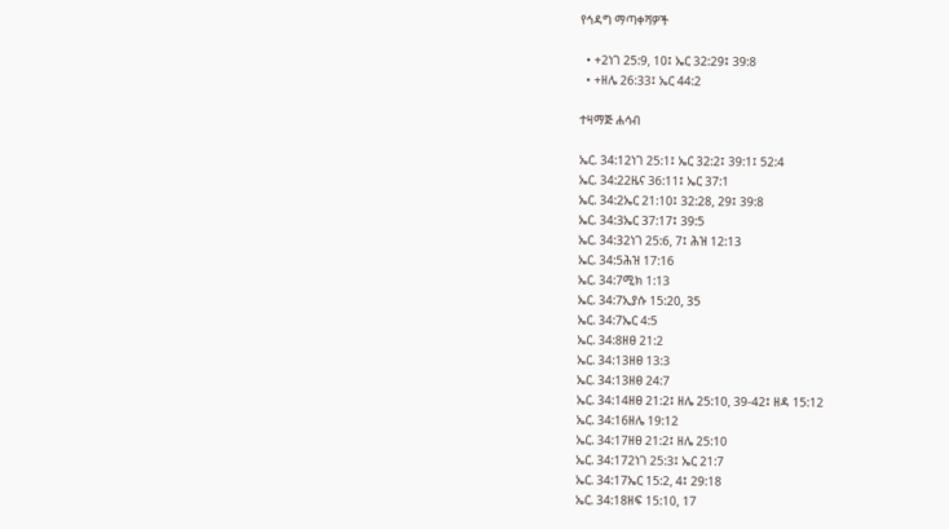የኅዳግ ማጣቀሻዎች

  • +2ነገ 25:9, 10፤ ኤር 32:29፤ 39:8
  • +ዘሌ 26:33፤ ኤር 44:2

ተዛማጅ ሐሳብ

ኤር. 34:12ነገ 25:1፤ ኤር 32:2፤ 39:1፤ 52:4
ኤር. 34:22ዜና 36:11፤ ኤር 37:1
ኤር. 34:2ኤር 21:10፤ 32:28, 29፤ 39:8
ኤር. 34:3ኤር 37:17፤ 39:5
ኤር. 34:32ነገ 25:6, 7፤ ሕዝ 12:13
ኤር. 34:5ሕዝ 17:16
ኤር. 34:7ሚክ 1:13
ኤር. 34:7ኢያሱ 15:20, 35
ኤር. 34:7ኤር 4:5
ኤር. 34:8ዘፀ 21:2
ኤር. 34:13ዘፀ 13:3
ኤር. 34:13ዘፀ 24:7
ኤር. 34:14ዘፀ 21:2፤ ዘሌ 25:10, 39-42፤ ዘዳ 15:12
ኤር. 34:16ዘሌ 19:12
ኤር. 34:17ዘፀ 21:2፤ ዘሌ 25:10
ኤር. 34:172ነገ 25:3፤ ኤር 21:7
ኤር. 34:17ኤር 15:2, 4፤ 29:18
ኤር. 34:18ዘፍ 15:10, 17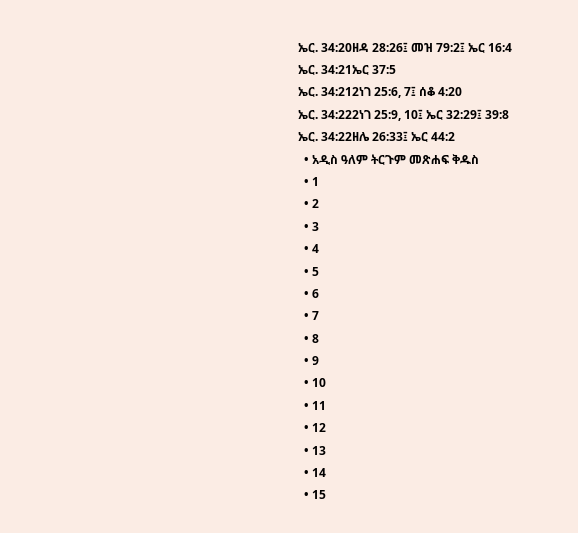ኤር. 34:20ዘዳ 28:26፤ መዝ 79:2፤ ኤር 16:4
ኤር. 34:21ኤር 37:5
ኤር. 34:212ነገ 25:6, 7፤ ሰቆ 4:20
ኤር. 34:222ነገ 25:9, 10፤ ኤር 32:29፤ 39:8
ኤር. 34:22ዘሌ 26:33፤ ኤር 44:2
  • አዲስ ዓለም ትርጉም መጽሐፍ ቅዱስ
  • 1
  • 2
  • 3
  • 4
  • 5
  • 6
  • 7
  • 8
  • 9
  • 10
  • 11
  • 12
  • 13
  • 14
  • 15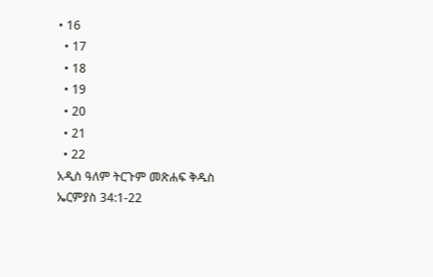• 16
  • 17
  • 18
  • 19
  • 20
  • 21
  • 22
አዲስ ዓለም ትርጉም መጽሐፍ ቅዱስ
ኤርምያስ 34:1-22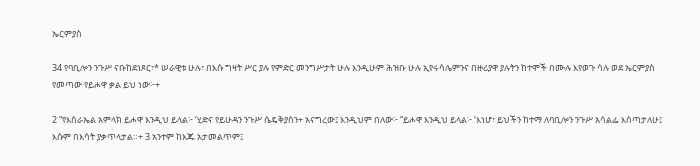ኤርምያስ

34 የባቢሎን ንጉሥ ናቡከደነጾር፣* ሠራዊቱ ሁሉ፣ በእሱ ግዛት ሥር ያሉ የምድር መንግሥታት ሁሉ እንዲሁም ሕዝቡ ሁሉ ኢየሩሳሌምንና በዙሪያዋ ያሉትን ከተሞች በሙሉ እየወጉ ሳሉ ወደ ኤርምያስ የመጣው የይሖዋ ቃል ይህ ነው፦+

2 “የእስራኤል አምላክ ይሖዋ እንዲህ ይላል፦ ‘ሂድና የይሁዳን ንጉሥ ሴዴቅያስን+ አናግረው፤ እንዲህም በለው፦ “ይሖዋ እንዲህ ይላል፦ ‘እነሆ፣ ይህችን ከተማ ለባቢሎን ንጉሥ አሳልፌ እሰጣታለሁ፤ እሱም በእሳት ያቃጥላታል።+ 3 አንተም ከእጁ አታመልጥም፤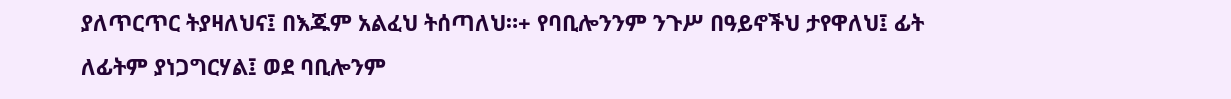ያለጥርጥር ትያዛለህና፤ በእጁም አልፈህ ትሰጣለህ።+ የባቢሎንንም ንጉሥ በዓይኖችህ ታየዋለህ፤ ፊት ለፊትም ያነጋግርሃል፤ ወደ ባቢሎንም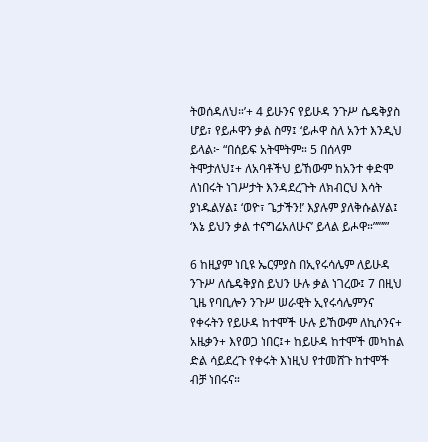ትወሰዳለህ።’+ 4 ይሁንና የይሁዳ ንጉሥ ሴዴቅያስ ሆይ፣ የይሖዋን ቃል ስማ፤ ‘ይሖዋ ስለ አንተ እንዲህ ይላል፦ “በሰይፍ አትሞትም። 5 በሰላም ትሞታለህ፤+ ለአባቶችህ ይኸውም ከአንተ ቀድሞ ለነበሩት ነገሥታት እንዳደረጉት ለክብርህ እሳት ያነዱልሃል፤ ‘ወዮ፣ ጌታችን!’ እያሉም ያለቅሱልሃል፤ ‘እኔ ይህን ቃል ተናግሬአለሁና’ ይላል ይሖዋ።”’”’”

6 ከዚያም ነቢዩ ኤርምያስ በኢየሩሳሌም ለይሁዳ ንጉሥ ለሴዴቅያስ ይህን ሁሉ ቃል ነገረው፤ 7 በዚህ ጊዜ የባቢሎን ንጉሥ ሠራዊት ኢየሩሳሌምንና የቀሩትን የይሁዳ ከተሞች ሁሉ ይኸውም ለኪሶንና+ አዜቃን+ እየወጋ ነበር፤+ ከይሁዳ ከተሞች መካከል ድል ሳይደረጉ የቀሩት እነዚህ የተመሸጉ ከተሞች ብቻ ነበሩና።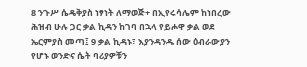8 ንጉሥ ሴዴቅያስ ነፃነት ለማወጅ+ በኢየሩሳሌም ከነበረው ሕዝብ ሁሉ ጋር ቃል ኪዳን ከገባ በኋላ የይሖዋ ቃል ወደ ኤርምያስ መጣ፤ 9 ቃል ኪዳኑ፣ እያንዳንዱ ሰው ዕብራውያን የሆኑ ወንድና ሴት ባሪያዎቹን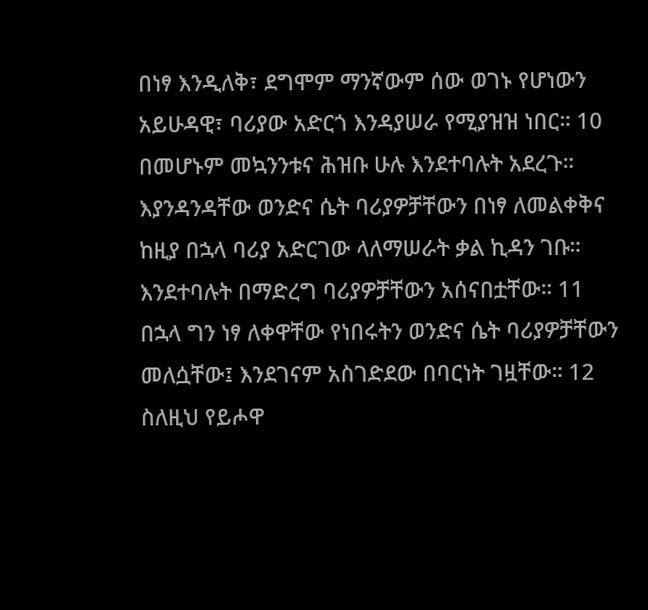በነፃ እንዲለቅ፣ ደግሞም ማንኛውም ሰው ወገኑ የሆነውን አይሁዳዊ፣ ባሪያው አድርጎ እንዳያሠራ የሚያዝዝ ነበር። 10 በመሆኑም መኳንንቱና ሕዝቡ ሁሉ እንደተባሉት አደረጉ። እያንዳንዳቸው ወንድና ሴት ባሪያዎቻቸውን በነፃ ለመልቀቅና ከዚያ በኋላ ባሪያ አድርገው ላለማሠራት ቃል ኪዳን ገቡ። እንደተባሉት በማድረግ ባሪያዎቻቸውን አሰናበቷቸው። 11 በኋላ ግን ነፃ ለቀዋቸው የነበሩትን ወንድና ሴት ባሪያዎቻቸውን መለሷቸው፤ እንደገናም አስገድደው በባርነት ገዟቸው። 12 ስለዚህ የይሖዋ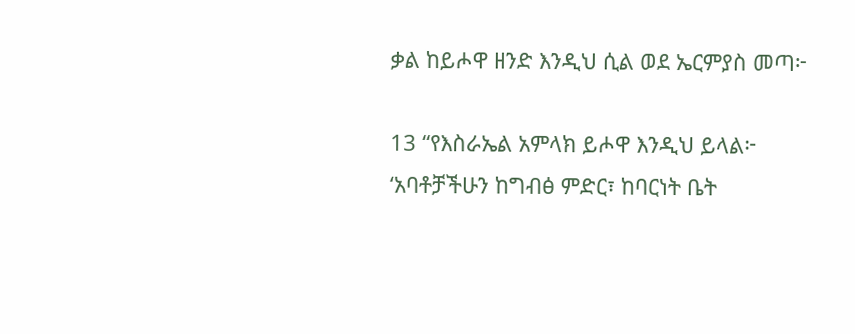ቃል ከይሖዋ ዘንድ እንዲህ ሲል ወደ ኤርምያስ መጣ፦

13 “የእስራኤል አምላክ ይሖዋ እንዲህ ይላል፦ ‘አባቶቻችሁን ከግብፅ ምድር፣ ከባርነት ቤት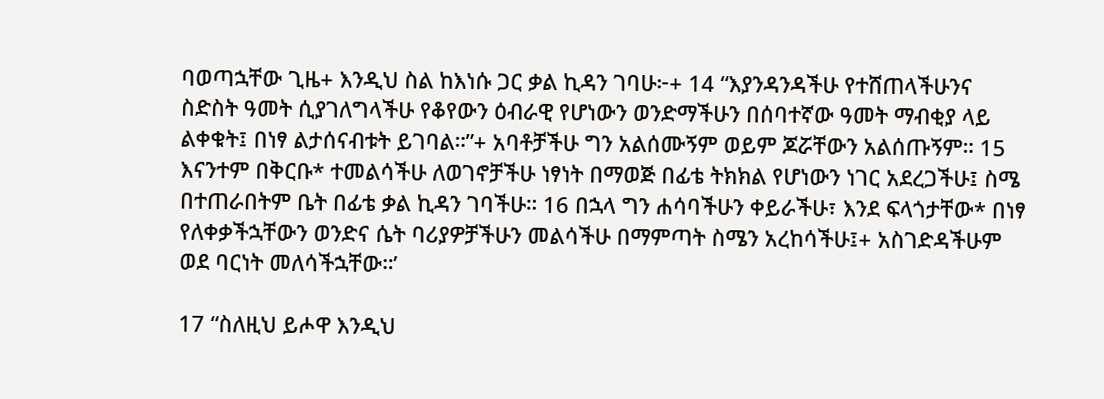ባወጣኋቸው ጊዜ+ እንዲህ ስል ከእነሱ ጋር ቃል ኪዳን ገባሁ፦+ 14 “እያንዳንዳችሁ የተሸጠላችሁንና ስድስት ዓመት ሲያገለግላችሁ የቆየውን ዕብራዊ የሆነውን ወንድማችሁን በሰባተኛው ዓመት ማብቂያ ላይ ልቀቁት፤ በነፃ ልታሰናብቱት ይገባል።”+ አባቶቻችሁ ግን አልሰሙኝም ወይም ጆሯቸውን አልሰጡኝም። 15 እናንተም በቅርቡ* ተመልሳችሁ ለወገኖቻችሁ ነፃነት በማወጅ በፊቴ ትክክል የሆነውን ነገር አደረጋችሁ፤ ስሜ በተጠራበትም ቤት በፊቴ ቃል ኪዳን ገባችሁ። 16 በኋላ ግን ሐሳባችሁን ቀይራችሁ፣ እንደ ፍላጎታቸው* በነፃ የለቀቃችኋቸውን ወንድና ሴት ባሪያዎቻችሁን መልሳችሁ በማምጣት ስሜን አረከሳችሁ፤+ አስገድዳችሁም ወደ ባርነት መለሳችኋቸው።’

17 “ስለዚህ ይሖዋ እንዲህ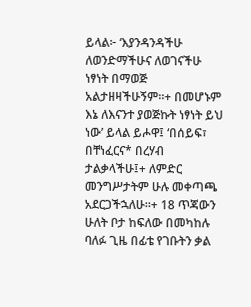ይላል፦ ‘እያንዳንዳችሁ ለወንድማችሁና ለወገናችሁ ነፃነት በማወጅ አልታዘዛችሁኝም።+ በመሆኑም እኔ ለእናንተ ያወጅኩት ነፃነት ይህ ነው’ ይላል ይሖዋ፤ ‘በሰይፍ፣ በቸነፈርና* በረሃብ ታልቃላችሁ፤+ ለምድር መንግሥታትም ሁሉ መቀጣጫ አደርጋችኋለሁ።+ 18 ጥጃውን ሁለት ቦታ ከፍለው በመካከሉ ባለፉ ጊዜ በፊቴ የገቡትን ቃል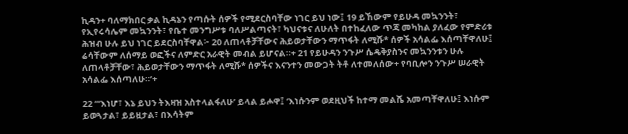ኪዳን+ ባለማክበር ቃል ኪዳኔን የጣሱት ሰዎች የሚደርስባቸው ነገር ይህ ነው፤ 19 ይኸውም የይሁዳ መኳንንት፣ የኢየሩሳሌም መኳንንት፣ የቤተ መንግሥቱ ባለሥልጣናት፣ ካህናቱና ለሁለት በተከፈለው ጥጃ መካከል ያለፈው የምድሪቱ ሕዝብ ሁሉ ይህ ነገር ይደርስባቸዋል፦ 20 ለጠላቶቻቸውና ሕይወታቸውን ማጥፋት ለሚሹ* ሰዎች አሳልፌ እሰጣቸዋለሁ፤ ሬሳቸውም ለሰማይ ወፎችና ለምድር አራዊት መብል ይሆናል።+ 21 የይሁዳን ንጉሥ ሴዴቅያስንና መኳንንቱን ሁሉ ለጠላቶቻቸው፣ ሕይወታቸውን ማጥፋት ለሚሹ* ሰዎችና እናንተን መውጋት ትቶ ለተመለሰው+ የባቢሎን ንጉሥ ሠራዊት አሳልፌ እሰጣለሁ።’+

22 “‘እነሆ፣ እኔ ይህን ትእዛዝ አስተላልፋለሁ’ ይላል ይሖዋ፤ ‘እነሱንም ወደዚህች ከተማ መልሼ አመጣቸዋለሁ፤ እነሱም ይወጓታል፣ ይይዟታል፣ በእሳትም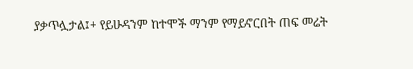ያቃጥሏታል፤+ የይሁዳንም ከተሞች ማንም የማይኖርበት ጠፍ መሬት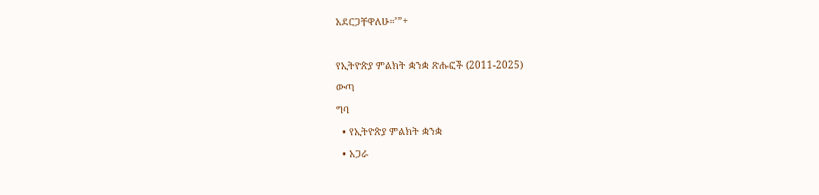አደርጋቸዋለሁ።’”+

የኢትዮጵያ ምልክት ቋንቋ ጽሑፎች (2011-2025)
ውጣ
ግባ
  • የኢትዮጵያ ምልክት ቋንቋ
  • አጋራ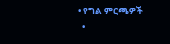• የግል ምርጫዎች
  •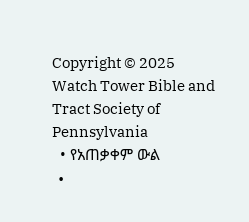Copyright © 2025 Watch Tower Bible and Tract Society of Pennsylvania
  • የአጠቃቀም ውል
  •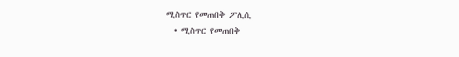ሚስጥር የመጠበቅ ፖሊሲ
  • ሚስጥር የመጠበቅ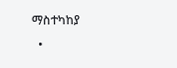ማስተካከያ
  •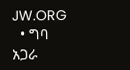JW.ORG
  • ግባ
አጋራ